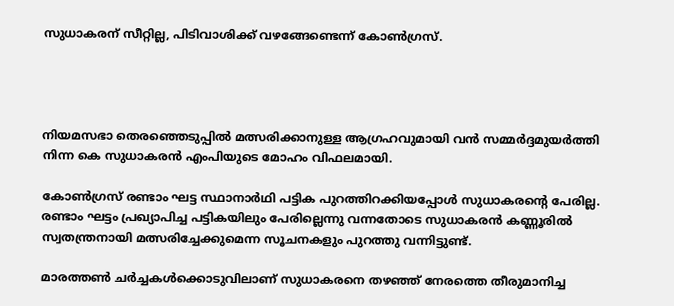സുധാകരന് സീറ്റില്ല, പിടിവാശിക്ക് വഴങ്ങേണ്ടെന്ന് കോണ്‍ഗ്രസ്.




നിയമസഭാ തെരഞ്ഞെടുപ്പില്‍ മത്സരിക്കാനുള്ള ആഗ്രഹവുമായി വന്‍ സമ്മര്‍ദ്ദമുയര്‍ത്തി നിന്ന കെ സുധാകരന്‍ എംപിയുടെ മോഹം വിഫലമായി.

കോണ്‍ഗ്രസ് രണ്ടാം ഘട്ട സ്ഥാനാര്‍ഥി പട്ടിക പുറത്തിറക്കിയപ്പോള്‍ സുധാകരന്റെ പേരില്ല. രണ്ടാം ഘട്ടം പ്രഖ്യാപിച്ച പട്ടികയിലും പേരില്ലെന്നു വന്നതോടെ സുധാകരന്‍ കണ്ണൂരില്‍ സ്വതന്ത്രനായി മത്സരിച്ചേക്കുമെന്ന സൂചനകളും പുറത്തു വന്നിട്ടുണ്ട്.

മാരത്തണ്‍ ചര്‍ച്ചകള്‍ക്കൊടുവിലാണ് സുധാകരനെ തഴഞ്ഞ് നേരത്തെ തീരുമാനിച്ച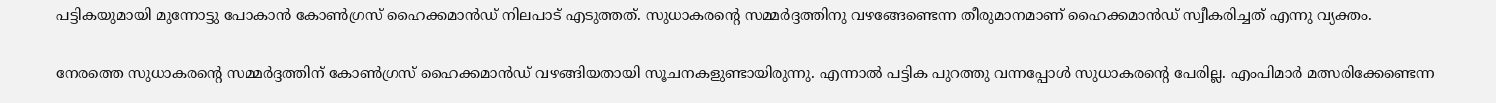പട്ടികയുമായി മുന്നോട്ടു പോകാന്‍ കോണ്‍ഗ്രസ് ഹൈക്കമാന്‍ഡ് നിലപാട് എടുത്തത്. സുധാകരന്റെ സമ്മര്‍ദ്ദത്തിനു വഴങ്ങേണ്ടെന്ന തീരുമാനമാണ് ഹൈക്കമാന്‍ഡ് സ്വീകരിച്ചത് എന്നു വ്യക്തം.

നേരത്തെ സുധാകരന്റെ സമ്മര്‍ദ്ദത്തിന് കോണ്‍ഗ്രസ് ഹൈക്കമാന്‍ഡ് വഴങ്ങിയതായി സൂചനകളുണ്ടായിരുന്നു. എന്നാല്‍ പട്ടിക പുറത്തു വന്നപ്പോള്‍ സുധാകരന്റെ പേരില്ല. എംപിമാര്‍ മത്സരിക്കേണ്ടെന്ന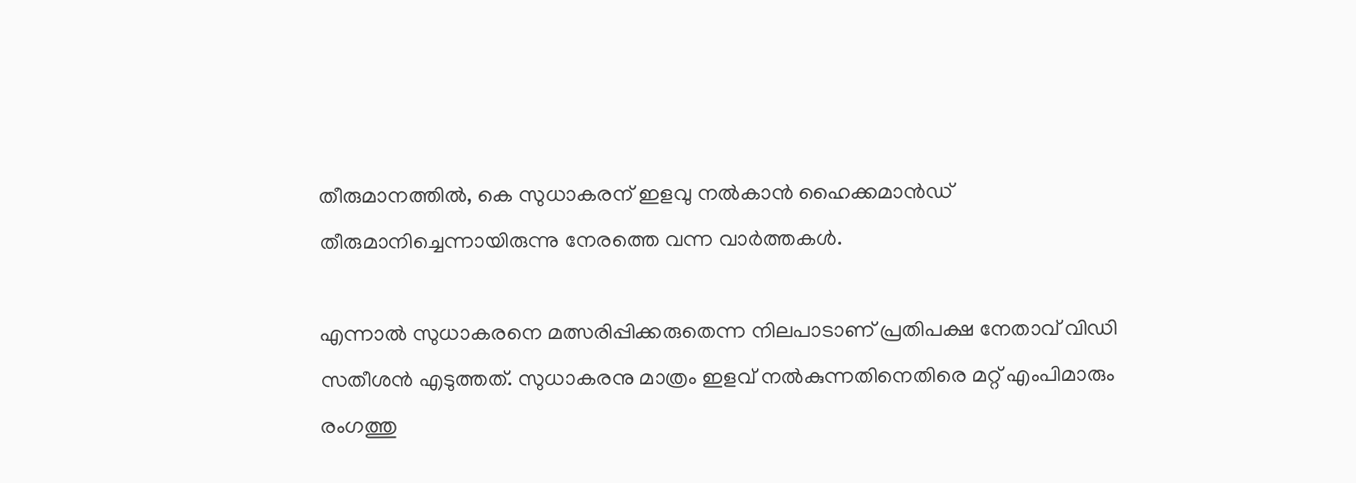തീരുമാനത്തില്‍, കെ സുധാകരന് ഇളവു നല്‍കാന്‍ ഹൈക്കമാന്‍ഡ് തീരുമാനിച്ചെന്നായിരുന്നു നേരത്തെ വന്ന വാര്‍ത്തകള്‍.

എന്നാല്‍ സുധാകരനെ മത്സരിപ്പിക്കരുതെന്ന നിലപാടാണ് പ്രതിപക്ഷ നേതാവ് വിഡി സതീശന്‍ എടുത്തത്. സുധാകരനു മാത്രം ഇളവ് നല്‍കുന്നതിനെതിരെ മറ്റ് എംപിമാരും രംഗത്തു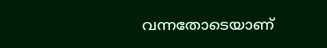വന്നതോടെയാണ്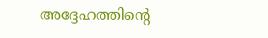അദ്ദേഹത്തിന്റെ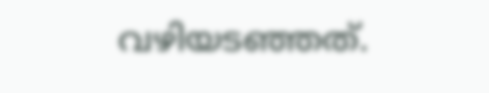വഴിയടഞ്ഞത്.